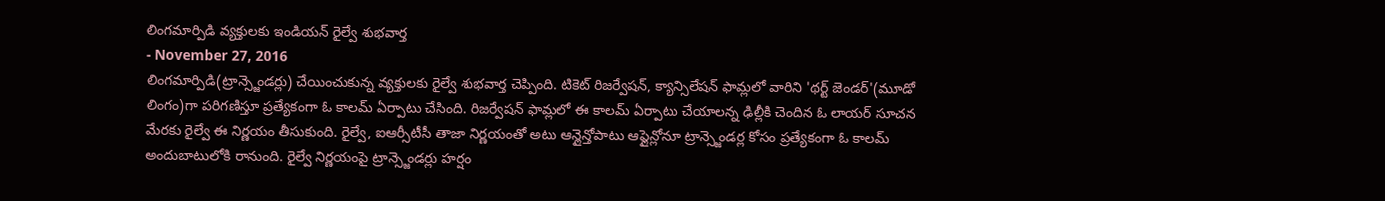లింగమార్పిడి వ్యక్తులకు ఇండియన్ రైల్వే శుభవార్త
- November 27, 2016
లింగమార్పిడి(ట్రాన్స్జెండర్లు) చేయించుకున్న వ్యక్తులకు రైల్వే శుభవార్త చెప్పింది. టికెట్ రిజర్వేషన్, క్యాన్సిలేషన్ ఫామ్లలో వారిని 'థర్ట్ జెండర్'(మూడో లింగం)గా పరిగణిస్తూ ప్రత్యేకంగా ఓ కాలమ్ ఏర్పాటు చేసింది. రిజర్వేషన్ ఫామ్లలో ఈ కాలమ్ ఏర్పాటు చేయాలన్న ఢిల్లీకి చెందిన ఓ లాయర్ సూచన మేరకు రైల్వే ఈ నిర్ణయం తీసుకుంది. రైల్వే, ఐఆర్సీటీసీ తాజా నిర్ణయంతో అటు ఆన్లైన్తోపాటు ఆఫ్లైన్లోనూ ట్రాన్స్జెండర్ల కోసం ప్రత్యేకంగా ఓ కాలమ్ అందుబాటులోకి రానుంది. రైల్వే నిర్ణయంపై ట్రాన్స్జెండర్లు హర్షం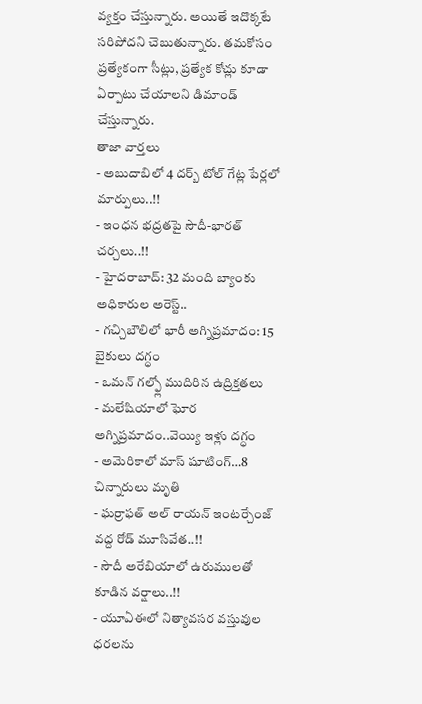వ్యక్తం చేస్తున్నారు. అయితే ఇదొక్కటే సరిపోదని చెబుతున్నారు. తమకోసం ప్రత్యేకంగా సీట్లు, ప్రత్యేక కోచ్లు కూడా ఏర్పాటు చేయాలని డిమాండ్ చేస్తున్నారు.
తాజా వార్తలు
- అబుదాబిలో 4 దర్బ్ టోల్ గేట్ల పేర్లలో మార్పులు..!!
- ఇంధన భద్రతపై సౌదీ-భారత్ చర్చలు..!!
- హైదరాబాద్: 32 మంది బ్యాంకు అధికారుల అరెస్ట్..
- గచ్చిబౌలిలో భారీ అగ్నిప్రమాదం: 15 బైకులు దగ్ధం
- ఒమన్ గల్ఫ్లో ముదిరిన ఉద్రిక్తతలు
- మలేషియాలో ఘోర అగ్నిప్రమాదం..వెయ్యి ఇళ్లు దగ్ధం
- అమెరికాలో మాస్ షూటింగ్…8 చిన్నారులు మృతి
- ఘర్రాఫత్ అల్ రాయన్ ఇంటర్చేంజ్ వద్ద రోడ్ మూసివేత..!!
- సౌదీ అరేబియాలో ఉరుములతో కూడిన వర్షాలు..!!
- యూఏఈలో నిత్యావసర వస్తువుల ధరలను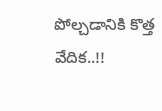పోల్చడానికి కొత్త వేదిక..!!